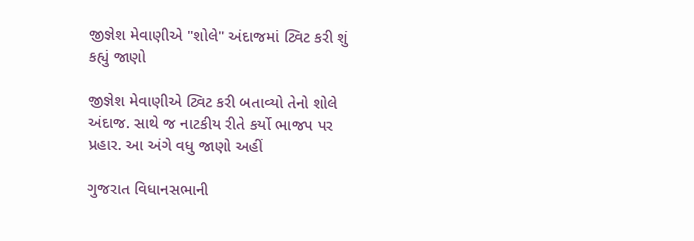જીજ્ઞેશ મેવાણીએ "શોલે" અંદાજમાં ટ્વિટ કરી શું કહ્યું જાણો

જીજ્ઞેશ મેવાણીએ ટ્વિટ કરી બતાવ્યો તેનો શોલે અંદાજ. સાથે જ નાટકીય રીતે કર્યો ભાજપ પર પ્રહાર. આ અંગે વધુ જાણો અહીં

ગુજરાત વિધાનસભાની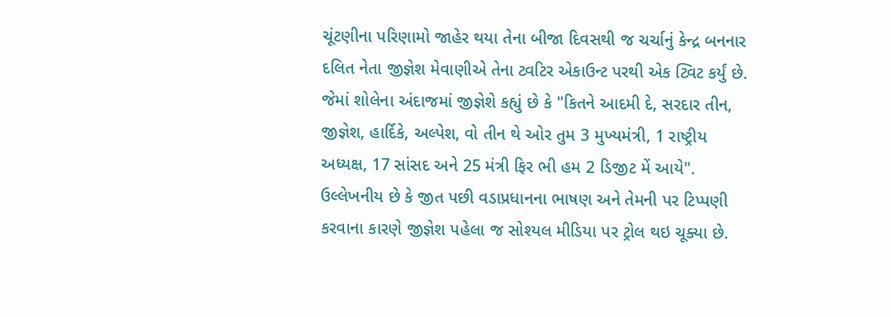ચૂંટણીના પરિણામો જાહેર થયા તેના બીજા દિવસથી જ ચર્ચાનું કેન્દ્ર બનનાર દલિત નેતા જીજ્ઞેશ મેવાણીએ તેના ટ્વટિર એકાઉન્ટ પરથી એક ટ્વિટ કર્યું છે. જેમાં શોલેના અંદાજમાં જીજ્ઞેશે કહ્યું છે કે "કિતને આદમી દે, સરદાર તીન, જીજ્ઞેશ, હાર્દિકે, અલ્પેશ, વો તીન થે ઓર તુમ 3 મુખ્યમંત્રી, 1 રાષ્ટ્રીય અધ્યક્ષ, 17 સાંસદ અને 25 મંત્રી ફિર ભી હમ 2 ડિજીટ મેં આયે". ઉલ્લેખનીય છે કે જીત પછી વડાપ્રધાનના ભાષણ અને તેમની પર ટિપ્પણી કરવાના કારણે જીજ્ઞેશ પહેલા જ સોશ્યલ મીડિયા પર ટ્રોલ થઇ ચૂક્યા છે.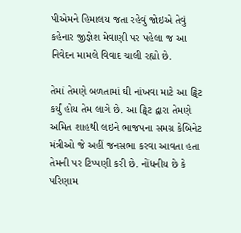પીએમને હિમાલય જતા રહેવું જોઇએ તેવું કહેનાર જીજ્ઞેશ મેવાણી પર પહેલા જ આ નિવેદન મામલે વિવાદ ચાલી રહ્યો છે.

તેમાં તેમણે બળતામાં ઘી નાંખવા માટે આ ટ્વિટ કર્યું હોય તેમ લાગે છે. આ ટ્વિટ દ્વારા તેમણે અમિત શાહથી લઇને ભાજપના સમગ્ર કેબિનેટ મંત્રીઓ જે અહીં જનસભા કરવા આવતા હતા તેમની પર ટિપ્પણી કરી છે. નોંધનીય છે કે પરિણામ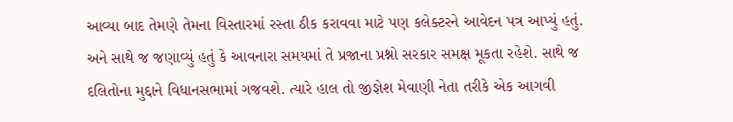આવ્યા બાદ તેમણે તેમના વિસ્તારમાં રસ્તા ઠીક કરાવવા માટે પણ કલેક્ટરને આવેદન પત્ર આપ્યું હતું. અને સાથે જ જણાવ્યું હતું કે આવનારા સમયમાં તે પ્રજાના પ્રશ્નો સરકાર સમક્ષ મૂકતા રહેશે. સાથે જ દલિતોના મુદ્દાને વિધાનસભામાં ગજવશે. ત્યારે હાલ તો જીજ્ઞેશ મેવાણી નેતા તરીકે એક આગવી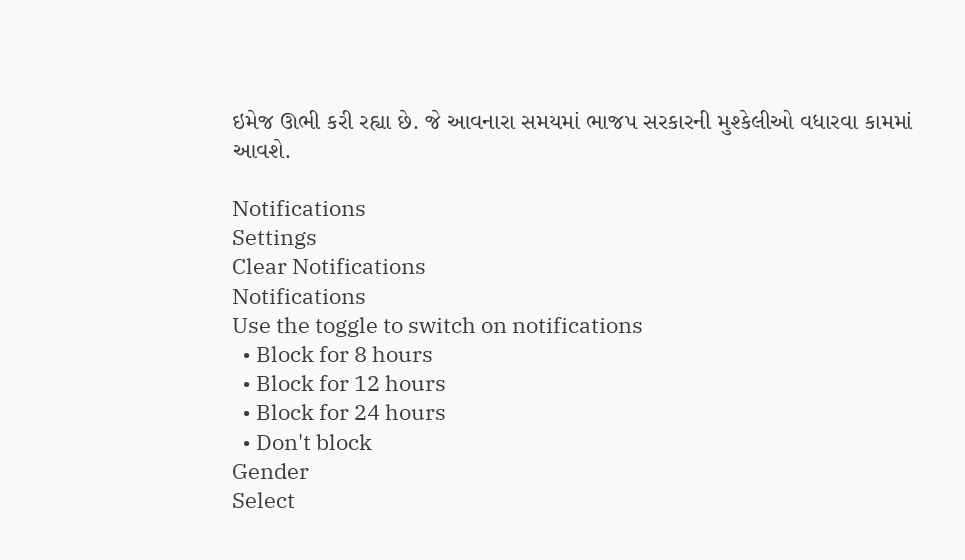ઇમેજ ઊભી કરી રહ્યા છે. જે આવનારા સમયમાં ભાજપ સરકારની મુશ્કેલીઓ વધારવા કામમાં આવશે.

Notifications
Settings
Clear Notifications
Notifications
Use the toggle to switch on notifications
  • Block for 8 hours
  • Block for 12 hours
  • Block for 24 hours
  • Don't block
Gender
Select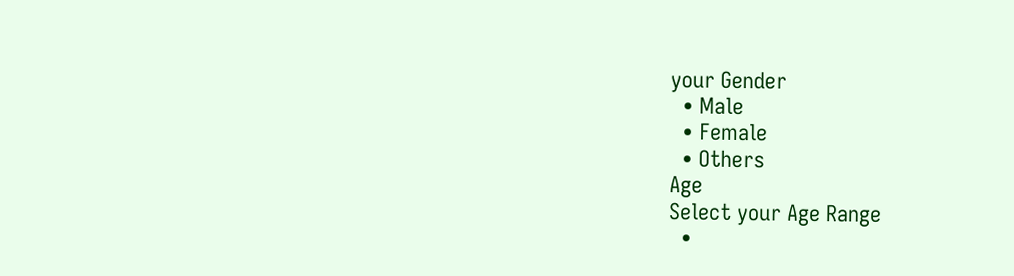your Gender
  • Male
  • Female
  • Others
Age
Select your Age Range
  •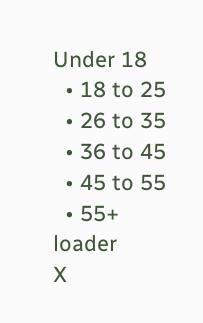Under 18
  • 18 to 25
  • 26 to 35
  • 36 to 45
  • 45 to 55
  • 55+
loader
X